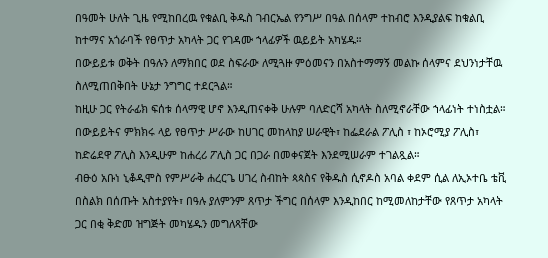በዓመት ሁለት ጊዜ የሚከበረዉ የቁልቢ ቅዱስ ገብርኤል የንግሥ በዓል በሰላም ተከብሮ እንዲያልፍ ከቁልቢ ከተማና አጎራባች የፀጥታ አካላት ጋር የገዳሙ ኀላፊዎች ዉይይት አካሄዱ።
በውይይቱ ወቅት በዓሉን ለማክበር ወደ ስፍራው ለሚጓዙ ምዕመናን በአስተማማኝ መልኩ ሰላምና ደህንነታቸዉ ስለሚጠበቅበት ሁኔታ ንግግር ተደርጓል።
ከዚሁ ጋር የትራፊክ ፍሰቱ ሰላማዊ ሆኖ እንዲጠናቀቅ ሁሉም ባለድርሻ አካላት ስለሚኖራቸው ኀላፊነት ተነስቷል። በውይይትና ምክክሩ ላይ የፀጥታ ሥራው ከሀገር መከላከያ ሠራዊት፣ ከፌደራል ፖሊስ ፣ ከኦሮሚያ ፖሊስ፣ ከድሬደዋ ፖሊስ እንዲሁም ከሐረሪ ፖሊስ ጋር በጋራ በመቀናጀት እንደሚሠራም ተገልጿል።
ብፁዕ አቡነ ኒቆዲሞስ የምሥራቅ ሐረርጌ ሀገረ ስብከት ጳጳስና የቅዱስ ሲኖዶስ አባል ቀደም ሲል ለኢኦተቤ ቴቪ በስልክ በሰጡት አስተያየት፣ በዓሉ ያለምንም ጸጥታ ችግር በሰላም እንዲከበር ከሚመለከታቸው የጸጥታ አካላት ጋር በቂ ቅድመ ዝግጅት መካሄዱን መግለጻቸው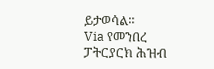ይታወሳል።
Via የመንበረ ፓትርያርክ ሕዝብ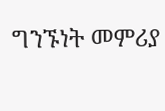ግንኙነት መምሪያ